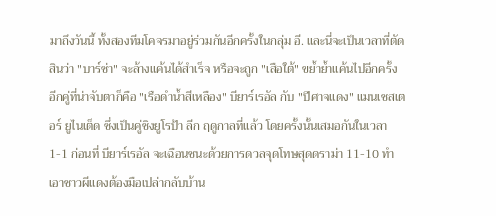มาถึงวันนี้ ทั้งสองทีมโคจรมาอยู่ร่วมกันอีกครั้งในกลุ่ม อี. และนี่จะเป็นเวลาที่ตัดสินว่า "บาร์ซ่า" จะล้างแค้นได้สำเร็จ หรือจะถูก "เสือใต้" ขย้ำย้ำแค้นไปอีกครั้ง
อีกคู่ที่น่าจับตาก็คือ "เรือดำน้ำสีเหลือง" บียาร์เรอัล กับ "ปีศาจแดง" แมนเชสเตอร์ ยูไนเต็ด ซึ่งเป็นคู่ชิงยูโรป้า ลีก ฤดูกาลที่แล้ว โดยครั้งนั้นเสมอกันในเวลา 1-1 ก่อนที่ บียาร์เรอัล จะเฉือนชนะด้วยการดวลจุดโทษสุดดราม่า 11-10 ทำเอาชาวผีแดงต้องมือเปล่ากลับบ้าน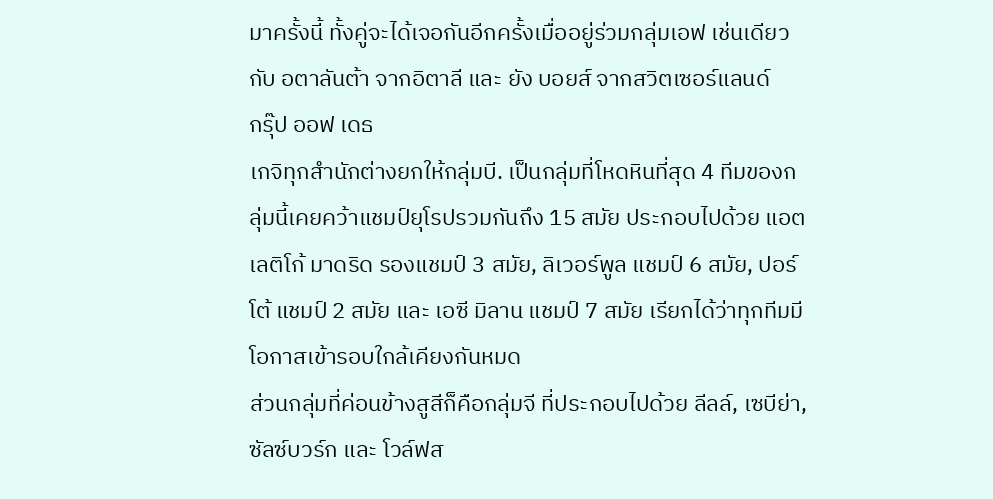มาครั้งนี้ ทั้งคู่จะได้เจอกันอีกครั้งเมื่ออยู่ร่วมกลุ่มเอฟ เช่นเดียวกับ อตาลันต้า จากอิตาลี และ ยัง บอยส์ จากสวิตเซอร์แลนด์
กรุ๊ป ออฟ เดธ
เกจิทุกสำนักต่างยกให้กลุ่มบี. เป็นกลุ่มที่โหดหินที่สุด 4 ทีมของกลุ่มนี้เคยคว้าแชมป์ยุโรปรวมกันถึง 15 สมัย ประกอบไปด้วย แอตเลติโก้ มาดริด รองแชมป์ 3 สมัย, ลิเวอร์พูล แชมป์ 6 สมัย, ปอร์โต้ แชมป์ 2 สมัย และ เอซี มิลาน แชมป์ 7 สมัย เรียกได้ว่าทุกทีมมีโอกาสเข้ารอบใกล้เคียงกันหมด
ส่วนกลุ่มที่ค่อนข้างสูสีก็คือกลุ่มจี ที่ประกอบไปด้วย ลีลล์, เซบีย่า, ซัลซ์บวร์ก และ โวล์ฟส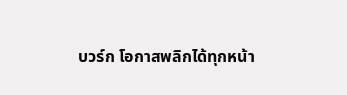บวร์ก โอกาสพลิกได้ทุกหน้า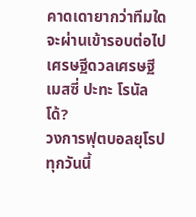คาดเดายากว่าทีมใดจะผ่านเข้ารอบต่อไป
เศรษฐีดวลเศรษฐี เมสซี่ ปะทะ โรนัลโด้?
วงการฟุตบอลยุโรปทุกวันนี้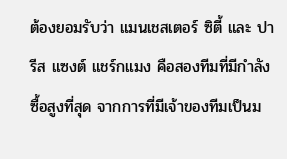ต้องยอมรับว่า แมนเชสเตอร์ ซิตี้ และ ปารีส แซงต์ แชร์กแมง คือสองทีมที่มีกำลังซื้อสูงที่สุด จากการที่มีเจ้าของทีมเป็นม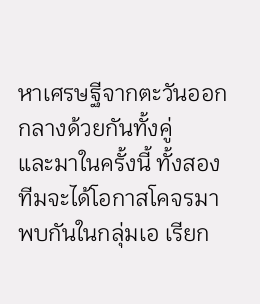หาเศรษฐีจากตะวันออกกลางด้วยกันทั้งคู่
และมาในครั้งนี้ ทั้งสองทีมจะได้โอกาสโคจรมาพบกันในกลุ่มเอ เรียก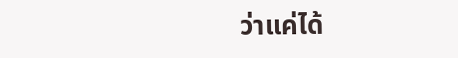ว่าแค่ได้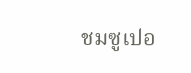ชมซูเปอ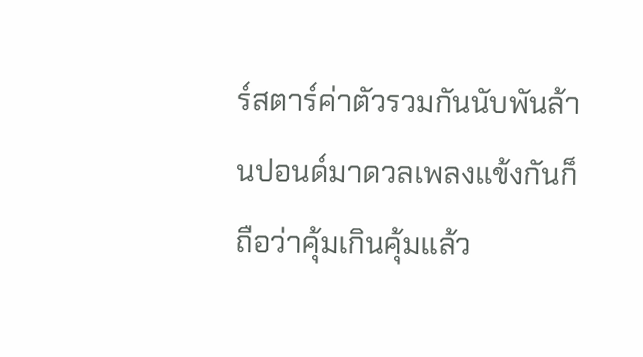ร์สตาร์ค่าตัวรวมกันนับพันล้านปอนด์มาดวลเพลงแข้งกันก็ถือว่าคุ้มเกินคุ้มแล้ว